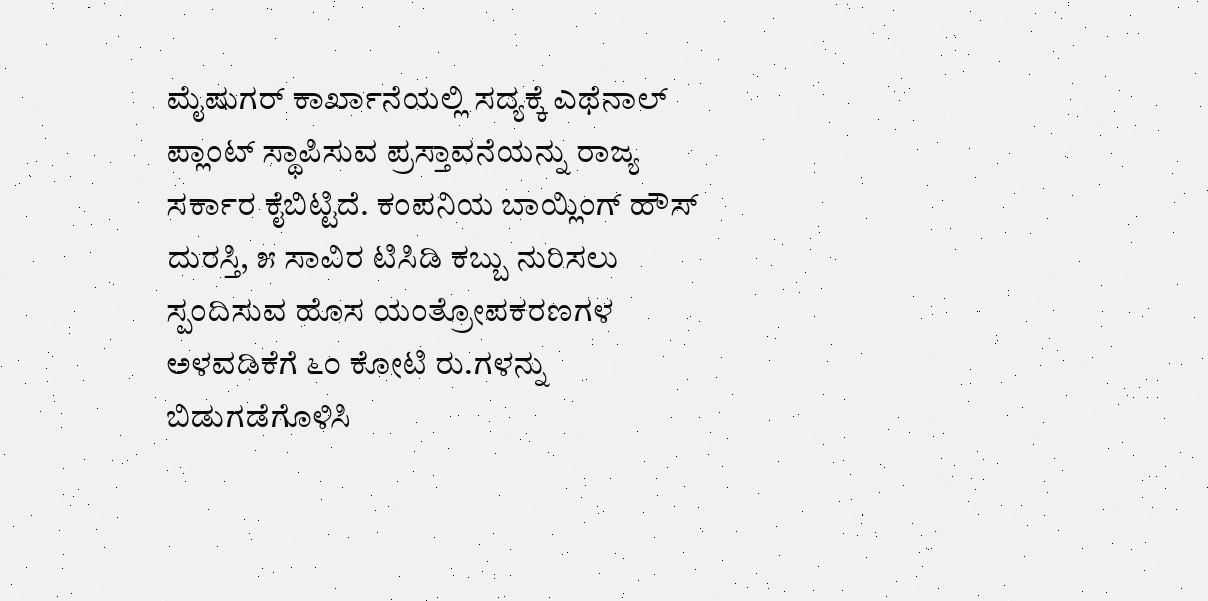ಮೈಷುಗರ್ ಕಾರ್ಖಾನೆಯಲ್ಲಿ ಸದ್ಯಕ್ಕೆ ಎಥೆನಾಲ್ ಪ್ಲಾಂಟ್ ಸ್ಥಾಪಿಸುವ ಪ್ರಸ್ತಾವನೆಯನ್ನು ರಾಜ್ಯ ಸರ್ಕಾರ ಕೈಬಿಟ್ಟಿದೆ. ಕಂಪನಿಯ ಬಾಯ್ಲಿಂಗ್ ಹೌಸ್ ದುರಸ್ತಿ, ೫ ಸಾವಿರ ಟಿಸಿಡಿ ಕಬ್ಬು ನುರಿಸಲು ಸ್ಪಂದಿಸುವ ಹೊಸ ಯಂತ್ರೋಪಕರಣಗಳ ಅಳವಡಿಕೆಗೆ ೬೦ ಕೋಟಿ ರು.ಗಳನ್ನು ಬಿಡುಗಡೆಗೊಳಿಸಿ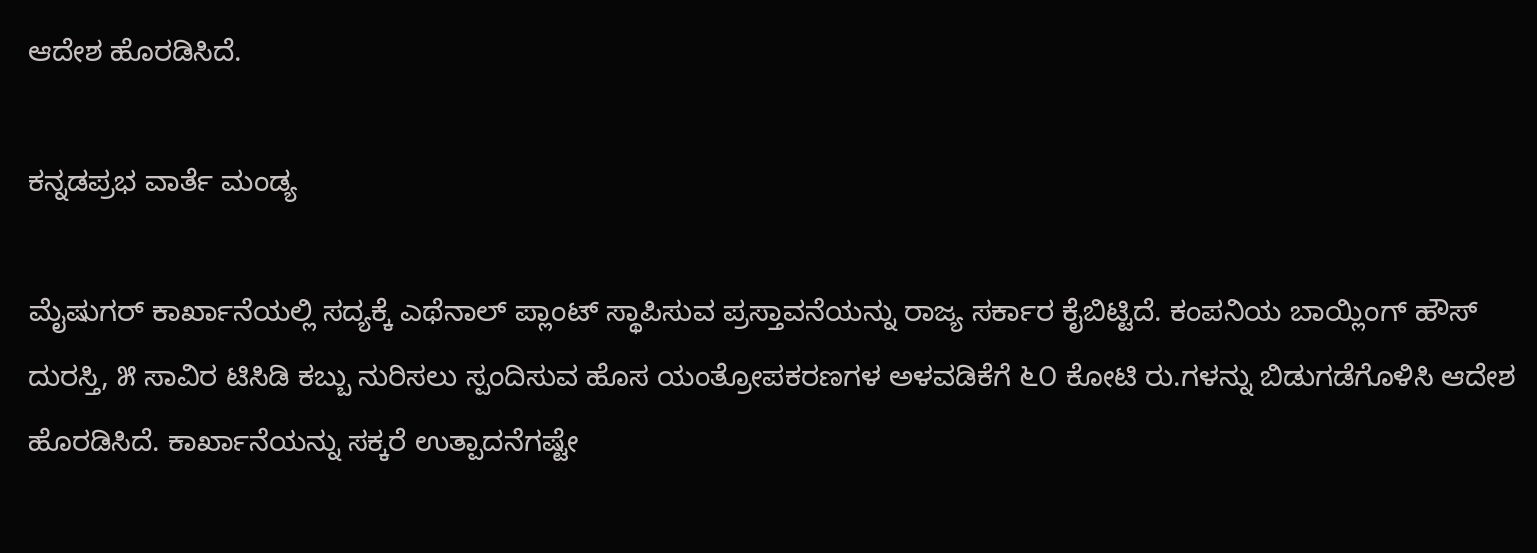ಆದೇಶ ಹೊರಡಿಸಿದೆ.

ಕನ್ನಡಪ್ರಭ ವಾರ್ತೆ ಮಂಡ್ಯ

ಮೈಷುಗರ್ ಕಾರ್ಖಾನೆಯಲ್ಲಿ ಸದ್ಯಕ್ಕೆ ಎಥೆನಾಲ್ ಪ್ಲಾಂಟ್ ಸ್ಥಾಪಿಸುವ ಪ್ರಸ್ತಾವನೆಯನ್ನು ರಾಜ್ಯ ಸರ್ಕಾರ ಕೈಬಿಟ್ಟಿದೆ. ಕಂಪನಿಯ ಬಾಯ್ಲಿಂಗ್ ಹೌಸ್ ದುರಸ್ತಿ, ೫ ಸಾವಿರ ಟಿಸಿಡಿ ಕಬ್ಬು ನುರಿಸಲು ಸ್ಪಂದಿಸುವ ಹೊಸ ಯಂತ್ರೋಪಕರಣಗಳ ಅಳವಡಿಕೆಗೆ ೬೦ ಕೋಟಿ ರು.ಗಳನ್ನು ಬಿಡುಗಡೆಗೊಳಿಸಿ ಆದೇಶ ಹೊರಡಿಸಿದೆ. ಕಾರ್ಖಾನೆಯನ್ನು ಸಕ್ಕರೆ ಉತ್ಪಾದನೆಗಷ್ಟೇ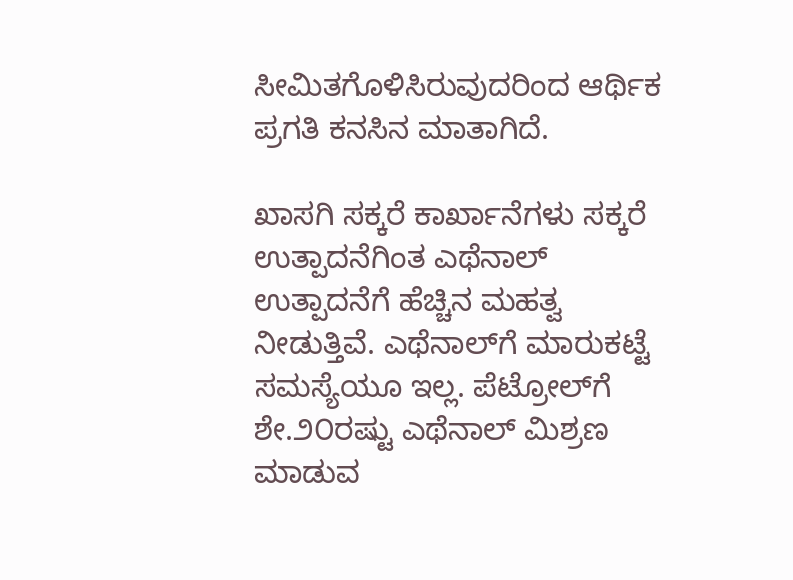ಸೀಮಿತಗೊಳಿಸಿರುವುದರಿಂದ ಆರ್ಥಿಕ ಪ್ರಗತಿ ಕನಸಿನ ಮಾತಾಗಿದೆ.

ಖಾಸಗಿ ಸಕ್ಕರೆ ಕಾರ್ಖಾನೆಗಳು ಸಕ್ಕರೆ ಉತ್ಪಾದನೆಗಿಂತ ಎಥೆನಾಲ್ ಉತ್ಪಾದನೆಗೆ ಹೆಚ್ಚಿನ ಮಹತ್ವ ನೀಡುತ್ತಿವೆ. ಎಥೆನಾಲ್‌ಗೆ ಮಾರುಕಟ್ಟೆ ಸಮಸ್ಯೆಯೂ ಇಲ್ಲ. ಪೆಟ್ರೋಲ್‌ಗೆ ಶೇ.೨೦ರಷ್ಟು ಎಥೆನಾಲ್ ಮಿಶ್ರಣ ಮಾಡುವ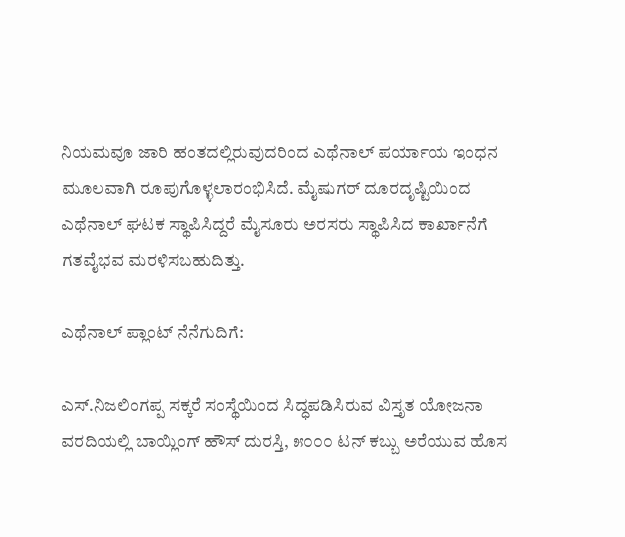ನಿಯಮವೂ ಜಾರಿ ಹಂತದಲ್ಲಿರುವುದರಿಂದ ಎಥೆನಾಲ್ ಪರ್ಯಾಯ ಇಂಧನ ಮೂಲವಾಗಿ ರೂಪುಗೊಳ್ಳಲಾರಂಭಿಸಿದೆ. ಮೈಷುಗರ್ ದೂರದೃಷ್ಟಿಯಿಂದ ಎಥೆನಾಲ್ ಘಟಕ ಸ್ಥಾಪಿಸಿದ್ದರೆ ಮೈಸೂರು ಅರಸರು ಸ್ಥಾಪಿಸಿದ ಕಾರ್ಖಾನೆಗೆ ಗತವೈಭವ ಮರಳಿಸಬಹುದಿತ್ತು.

ಎಥೆನಾಲ್ ಪ್ಲಾಂಟ್ ನೆನೆಗುದಿಗೆ:

ಎಸ್.ನಿಜಲಿಂಗಪ್ಪ ಸಕ್ಕರೆ ಸಂಸ್ಥೆಯಿಂದ ಸಿದ್ಧಪಡಿಸಿರುವ ವಿಸ್ತೃತ ಯೋಜನಾ ವರದಿಯಲ್ಲಿ ಬಾಯ್ಲಿಂಗ್ ಹೌಸ್ ದುರಸ್ತಿ, ೫೦೦೦ ಟನ್ ಕಬ್ಬು ಅರೆಯುವ ಹೊಸ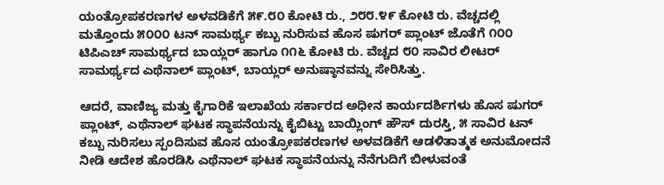ಯಂತ್ರೋಪಕರಣಗಳ ಅಳವಡಿಕೆಗೆ ೫೯.೮೦ ಕೋಟಿ ರು., ೨೮೮.೪೯ ಕೋಟಿ ರು. ವೆಚ್ಚದಲ್ಲಿ ಮತ್ತೊಂದು ೫೦೦೦ ಟನ್ ಸಾಮರ್ಥ್ಯ ಕಬ್ಬು ನುರಿಸುವ ಹೊಸ ಷುಗರ್ ಪ್ಲಾಂಟ್ ಜೊತೆಗೆ ೧೦೦ ಟಿಪಿಎಚ್ ಸಾಮರ್ಥ್ಯದ ಬಾಯ್ಲರ್ ಹಾಗೂ ೧೧೬ ಕೋಟಿ ರು. ವೆಚ್ಚದ ೮೦ ಸಾವಿರ ಲೀಟರ್ ಸಾಮರ್ಥ್ಯದ ಎಥೆನಾಲ್ ಪ್ಲಾಂಟ್, ಬಾಯ್ಲರ್ ಅನುಷ್ಠಾನವನ್ನು ಸೇರಿಸಿತ್ತು.

ಆದರೆ, ವಾಣಿಜ್ಯ ಮತ್ತು ಕೈಗಾರಿಕೆ ಇಲಾಖೆಯ ಸರ್ಕಾರದ ಅಧೀನ ಕಾರ್ಯದರ್ಶಿಗಳು ಹೊಸ ಷುಗರ್ ಪ್ಲಾಂಟ್, ಎಥೆನಾಲ್ ಘಟಕ ಸ್ಥಾಪನೆಯನ್ನು ಕೈಬಿಟ್ಟು ಬಾಯ್ಲಿಂಗ್ ಹೌಸ್ ದುರಸ್ತಿ, ೫ ಸಾವಿರ ಟನ್ ಕಬ್ಬು ನುರಿಸಲು ಸ್ಪಂದಿಸುವ ಹೊಸ ಯಂತ್ರೋಪಕರಣಗಳ ಅಳವಡಿಕೆಗೆ ಆಡಳಿತಾತ್ಮಕ ಅನುಮೋದನೆ ನೀಡಿ ಆದೇಶ ಹೊರಡಿಸಿ ಎಥೆನಾಲ್ ಘಟಕ ಸ್ಥಾಪನೆಯನ್ನು ನೆನೆಗುದಿಗೆ ಬೀಳುವಂತೆ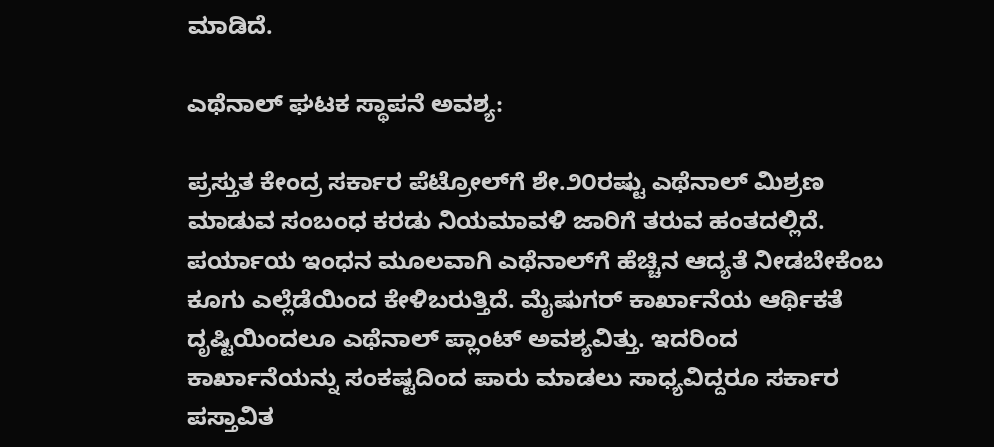ಮಾಡಿದೆ.

ಎಥೆನಾಲ್ ಘಟಕ ಸ್ಥಾಪನೆ ಅವಶ್ಯ:

ಪ್ರಸ್ತುತ ಕೇಂದ್ರ ಸರ್ಕಾರ ಪೆಟ್ರೋಲ್‌ಗೆ ಶೇ.೨೦ರಷ್ಟು ಎಥೆನಾಲ್ ಮಿಶ್ರಣ ಮಾಡುವ ಸಂಬಂಧ ಕರಡು ನಿಯಮಾವಳಿ ಜಾರಿಗೆ ತರುವ ಹಂತದಲ್ಲಿದೆ. ಪರ್ಯಾಯ ಇಂಧನ ಮೂಲವಾಗಿ ಎಥೆನಾಲ್‌ಗೆ ಹೆಚ್ಚಿನ ಆದ್ಯತೆ ನೀಡಬೇಕೆಂಬ ಕೂಗು ಎಲ್ಲೆಡೆಯಿಂದ ಕೇಳಿಬರುತ್ತಿದೆ. ಮೈಷುಗರ್ ಕಾರ್ಖಾನೆಯ ಆರ್ಥಿಕತೆ ದೃಷ್ಟಿಯಿಂದಲೂ ಎಥೆನಾಲ್ ಪ್ಲಾಂಟ್ ಅವಶ್ಯವಿತ್ತು. ಇದರಿಂದ ಕಾರ್ಖಾನೆಯನ್ನು ಸಂಕಷ್ಟದಿಂದ ಪಾರು ಮಾಡಲು ಸಾಧ್ಯವಿದ್ದರೂ ಸರ್ಕಾರ ಪಸ್ತಾವಿತ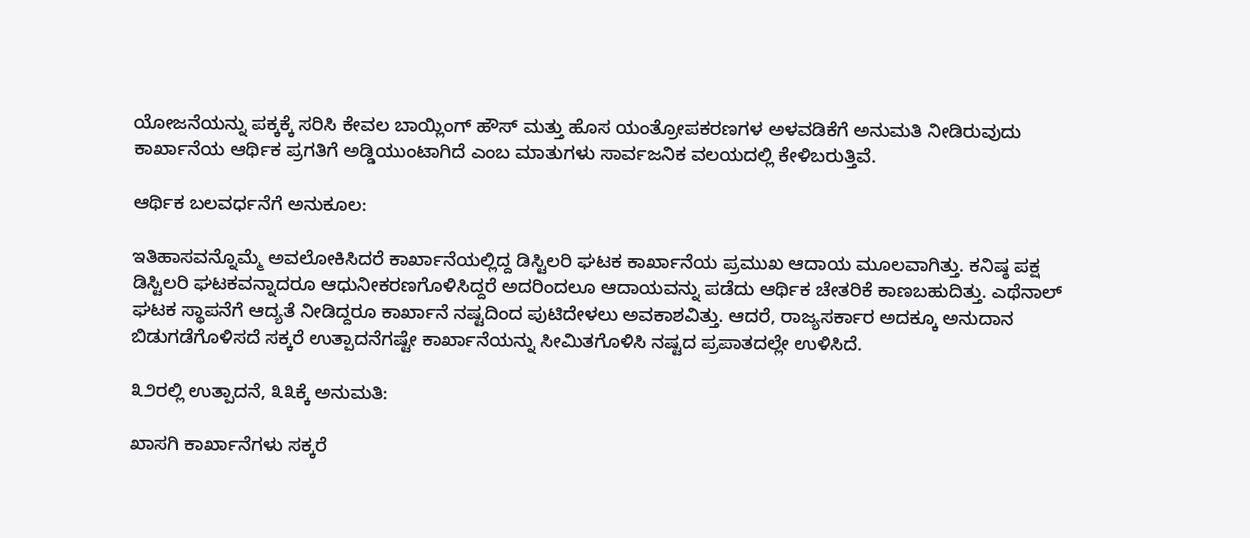ಯೋಜನೆಯನ್ನು ಪಕ್ಕಕ್ಕೆ ಸರಿಸಿ ಕೇವಲ ಬಾಯ್ಲಿಂಗ್ ಹೌಸ್ ಮತ್ತು ಹೊಸ ಯಂತ್ರೋಪಕರಣಗಳ ಅಳವಡಿಕೆಗೆ ಅನುಮತಿ ನೀಡಿರುವುದು ಕಾರ್ಖಾನೆಯ ಆರ್ಥಿಕ ಪ್ರಗತಿಗೆ ಅಡ್ಡಿಯುಂಟಾಗಿದೆ ಎಂಬ ಮಾತುಗಳು ಸಾರ್ವಜನಿಕ ವಲಯದಲ್ಲಿ ಕೇಳಿಬರುತ್ತಿವೆ.

ಆರ್ಥಿಕ ಬಲವರ್ಧನೆಗೆ ಅನುಕೂಲ:

ಇತಿಹಾಸವನ್ನೊಮ್ಮೆ ಅವಲೋಕಿಸಿದರೆ ಕಾರ್ಖಾನೆಯಲ್ಲಿದ್ದ ಡಿಸ್ಟಿಲರಿ ಘಟಕ ಕಾರ್ಖಾನೆಯ ಪ್ರಮುಖ ಆದಾಯ ಮೂಲವಾಗಿತ್ತು. ಕನಿಷ್ಠ ಪಕ್ಷ ಡಿಸ್ಟಿಲರಿ ಘಟಕವನ್ನಾದರೂ ಆಧುನೀಕರಣಗೊಳಿಸಿದ್ದರೆ ಅದರಿಂದಲೂ ಆದಾಯವನ್ನು ಪಡೆದು ಆರ್ಥಿಕ ಚೇತರಿಕೆ ಕಾಣಬಹುದಿತ್ತು. ಎಥೆನಾಲ್ ಘಟಕ ಸ್ಥಾಪನೆಗೆ ಆದ್ಯತೆ ನೀಡಿದ್ದರೂ ಕಾರ್ಖಾನೆ ನಷ್ಟದಿಂದ ಪುಟಿದೇಳಲು ಅವಕಾಶವಿತ್ತು. ಆದರೆ, ರಾಜ್ಯಸರ್ಕಾರ ಅದಕ್ಕೂ ಅನುದಾನ ಬಿಡುಗಡೆಗೊಳಿಸದೆ ಸಕ್ಕರೆ ಉತ್ಪಾದನೆಗಷ್ಟೇ ಕಾರ್ಖಾನೆಯನ್ನು ಸೀಮಿತಗೊಳಿಸಿ ನಷ್ಟದ ಪ್ರಪಾತದಲ್ಲೇ ಉಳಿಸಿದೆ.

೩೨ರಲ್ಲಿ ಉತ್ಪಾದನೆ, ೩೩ಕ್ಕೆ ಅನುಮತಿ:

ಖಾಸಗಿ ಕಾರ್ಖಾನೆಗಳು ಸಕ್ಕರೆ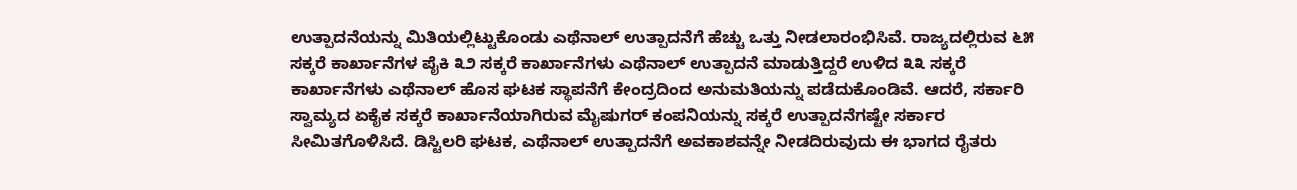ಉತ್ಪಾದನೆಯನ್ನು ಮಿತಿಯಲ್ಲಿಟ್ಟುಕೊಂಡು ಎಥೆನಾಲ್ ಉತ್ಪಾದನೆಗೆ ಹೆಚ್ಚು ಒತ್ತು ನೀಡಲಾರಂಭಿಸಿವೆ. ರಾಜ್ಯದಲ್ಲಿರುವ ೬೫ ಸಕ್ಕರೆ ಕಾರ್ಖಾನೆಗಳ ಪೈಕಿ ೩೨ ಸಕ್ಕರೆ ಕಾರ್ಖಾನೆಗಳು ಎಥೆನಾಲ್ ಉತ್ಪಾದನೆ ಮಾಡುತ್ತಿದ್ದರೆ ಉಳಿದ ೩೩ ಸಕ್ಕರೆ ಕಾರ್ಖಾನೆಗಳು ಎಥೆನಾಲ್ ಹೊಸ ಘಟಕ ಸ್ಥಾಪನೆಗೆ ಕೇಂದ್ರದಿಂದ ಅನುಮತಿಯನ್ನು ಪಡೆದುಕೊಂಡಿವೆ. ಆದರೆ, ಸರ್ಕಾರಿ ಸ್ವಾಮ್ಯದ ಏಕೈಕ ಸಕ್ಕರೆ ಕಾರ್ಖಾನೆಯಾಗಿರುವ ಮೈಷುಗರ್ ಕಂಪನಿಯನ್ನು ಸಕ್ಕರೆ ಉತ್ಪಾದನೆಗಷ್ಟೇ ಸರ್ಕಾರ ಸೀಮಿತಗೊಳಿಸಿದೆ. ಡಿಸ್ಟಿಲರಿ ಘಟಕ, ಎಥೆನಾಲ್ ಉತ್ಪಾದನೆಗೆ ಅವಕಾಶವನ್ನೇ ನೀಡದಿರುವುದು ಈ ಭಾಗದ ರೈತರು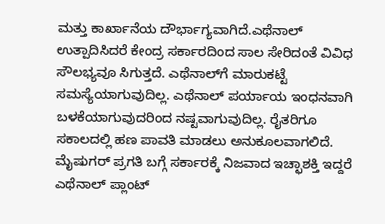ಮತ್ತು ಕಾರ್ಖಾನೆಯ ದೌರ್ಭಾಗ್ಯವಾಗಿದೆ.ಎಥೆನಾಲ್ ಉತ್ಪಾದಿಸಿದರೆ ಕೇಂದ್ರ ಸರ್ಕಾರದಿಂದ ಸಾಲ ಸೇರಿದಂತೆ ವಿವಿಧ ಸೌಲಭ್ಯವೂ ಸಿಗುತ್ತದೆ. ಎಥೆನಾಲ್‌ಗೆ ಮಾರುಕಟ್ಟೆ ಸಮಸ್ಯೆಯಾಗುವುದಿಲ್ಲ. ಎಥೆನಾಲ್ ಪರ್ಯಾಯ ಇಂಧನವಾಗಿ ಬಳಕೆಯಾಗುವುದರಿಂದ ನಷ್ಟವಾಗುವುದಿಲ್ಲ. ರೈತರಿಗೂ ಸಕಾಲದಲ್ಲಿ ಹಣ ಪಾವತಿ ಮಾಡಲು ಅನುಕೂಲವಾಗಲಿದೆ. ಮೈಷುಗರ್ ಪ್ರಗತಿ ಬಗ್ಗೆ ಸರ್ಕಾರಕ್ಕೆ ನಿಜವಾದ ಇಚ್ಛಾಶಕ್ತಿ ಇದ್ದರೆ ಎಥೆನಾಲ್ ಪ್ಲಾಂಟ್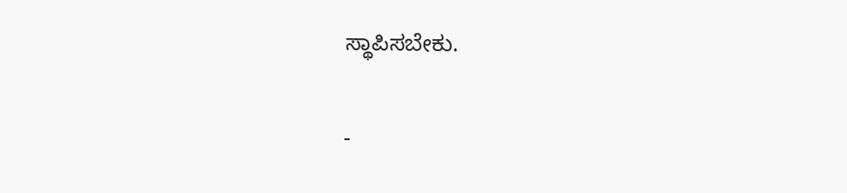ಸ್ಥಾಪಿಸಬೇಕು.

-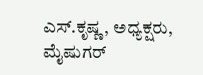ಎಸ್.ಕೃಷ್ಣ, ಅಧ್ಯಕ್ಷರು, ಮೈಷುಗರ್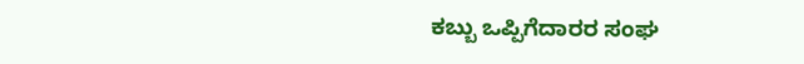ಕಬ್ಬು ಒಪ್ಪಿಗೆದಾರರ ಸಂಘ